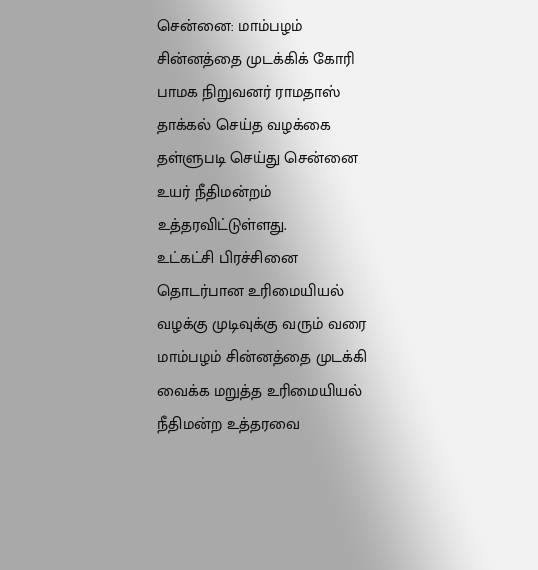சென்னை: மாம்பழம் சின்னத்தை முடக்கிக் கோரி பாமக நிறுவனர் ராமதாஸ் தாக்கல் செய்த வழக்கை தள்ளுபடி செய்து சென்னை உயர் நீதிமன்றம் உத்தரவிட்டுள்ளது.
உட்கட்சி பிரச்சினை தொடர்பான உரிமையியல் வழக்கு முடிவுக்கு வரும் வரை மாம்பழம் சின்னத்தை முடக்கி வைக்க மறுத்த உரிமையியல் நீதிமன்ற உத்தரவை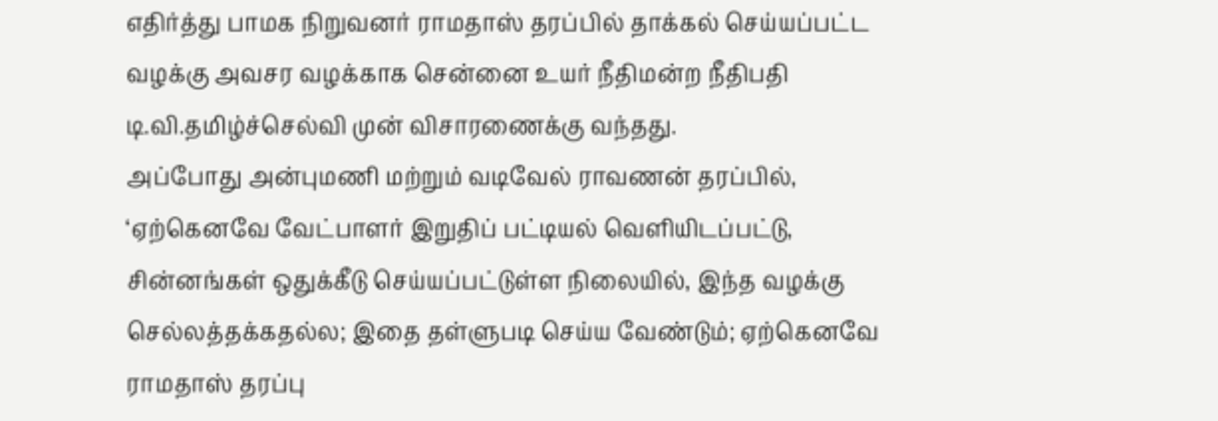எதிர்த்து பாமக நிறுவனர் ராமதாஸ் தரப்பில் தாக்கல் செய்யப்பட்ட வழக்கு அவசர வழக்காக சென்னை உயர் நீதிமன்ற நீதிபதி டி.வி.தமிழ்ச்செல்வி முன் விசாரணைக்கு வந்தது.
அப்போது அன்புமணி மற்றும் வடிவேல் ராவணன் தரப்பில், ‘ஏற்கெனவே வேட்பாளர் இறுதிப் பட்டியல் வெளியிடப்பட்டு, சின்னங்கள் ஒதுக்கீடு செய்யப்பட்டுள்ள நிலையில், இந்த வழக்கு செல்லத்தக்கதல்ல; இதை தள்ளுபடி செய்ய வேண்டும்; ஏற்கெனவே ராமதாஸ் தரப்பு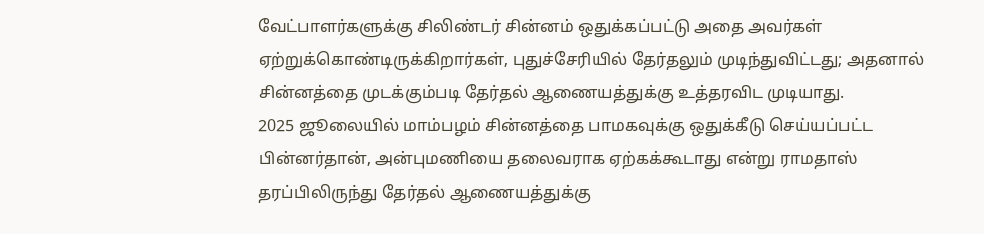வேட்பாளர்களுக்கு சிலிண்டர் சின்னம் ஒதுக்கப்பட்டு அதை அவர்கள் ஏற்றுக்கொண்டிருக்கிறார்கள், புதுச்சேரியில் தேர்தலும் முடிந்துவிட்டது; அதனால் சின்னத்தை முடக்கும்படி தேர்தல் ஆணையத்துக்கு உத்தரவிட முடியாது.
2025 ஜூலையில் மாம்பழம் சின்னத்தை பாமகவுக்கு ஒதுக்கீடு செய்யப்பட்ட பின்னர்தான், அன்புமணியை தலைவராக ஏற்கக்கூடாது என்று ராமதாஸ் தரப்பிலிருந்து தேர்தல் ஆணையத்துக்கு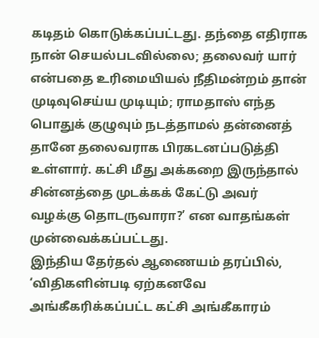கடிதம் கொடுக்கப்பட்டது. தந்தை எதிராக நான் செயல்படவில்லை; தலைவர் யார் என்பதை உரிமையியல் நீதிமன்றம் தான் முடிவுசெய்ய முடியும்; ராமதாஸ் எந்த பொதுக் குழுவும் நடத்தாமல் தன்னைத் தானே தலைவராக பிரகடனப்படுத்தி உள்ளார். கட்சி மீது அக்கறை இருந்தால் சின்னத்தை முடக்கக் கேட்டு அவர் வழக்கு தொடருவாரா?’ என வாதங்கள் முன்வைக்கப்பட்டது.
இந்திய தேர்தல் ஆணையம் தரப்பில், ‘விதிகளின்படி ஏற்கனவே அங்கீகரிக்கப்பட்ட கட்சி அங்கீகாரம்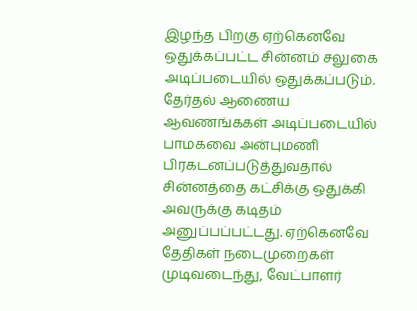இழந்த பிறகு ஏற்கெனவே ஒதுக்கப்பட்ட சின்னம் சலுகை அடிப்படையில் ஒதுக்கப்படும். தேர்தல் ஆணைய ஆவணங்ககள் அடிப்படையில் பாமகவை அன்புமணி பிரகடனப்படுத்துவதால் சின்னத்தை கட்சிக்கு ஒதுக்கி அவருக்கு கடிதம் அனுப்பப்பட்டது. ஏற்கெனவே தேதிகள் நடைமுறைகள் முடிவடைந்து, வேட்பாளர்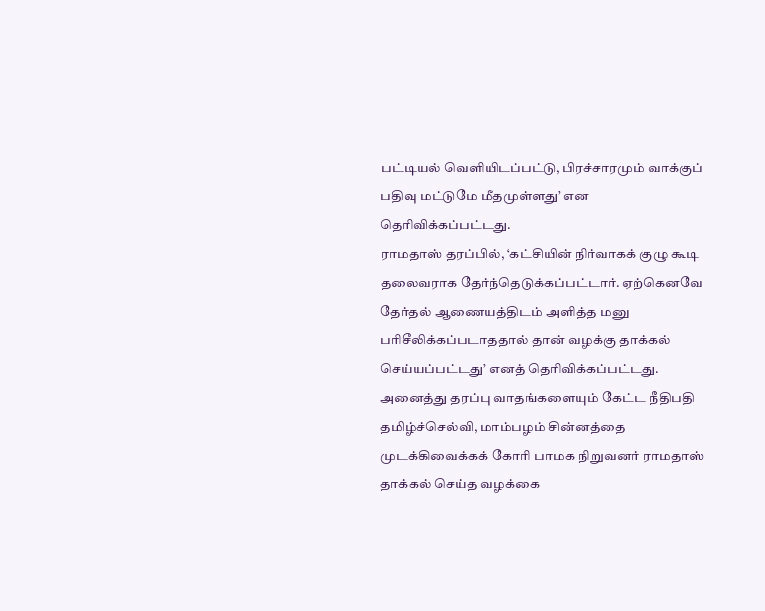பட்டியல் வெளியிடப்பட்டு, பிரச்சாரமும் வாக்குப் பதிவு மட்டுமே மீதமுள்ளது’ என தெரிவிக்கப்பட்டது.
ராமதாஸ் தரப்பில், ‘கட்சியின் நிர்வாகக் குழு கூடி தலைவராக தேர்ந்தெடுக்கப்பட்டார். ஏற்கெனவே தேர்தல் ஆணையத்திடம் அளித்த மனு பரிசீலிக்கப்படாததால் தான் வழக்கு தாக்கல் செய்யப்பட்டது’ எனத் தெரிவிக்கப்பட்டது.
அனைத்து தரப்பு வாதங்களையும் கேட்ட நீதிபதி தமிழ்ச்செல்வி, மாம்பழம் சின்னத்தை முடக்கிவைக்கக் கோரி பாமக நிறுவனர் ராமதாஸ் தாக்கல் செய்த வழக்கை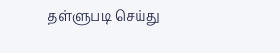தள்ளுபடி செய்து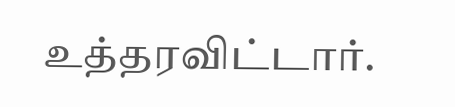உத்தரவிட்டார்.